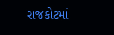રાજકોટમાં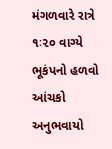મંગળવારે રાત્રે ૧ઃ૨૦ વાગ્યે ભૂકંપનો હળવો આંચકો અનુભવાયો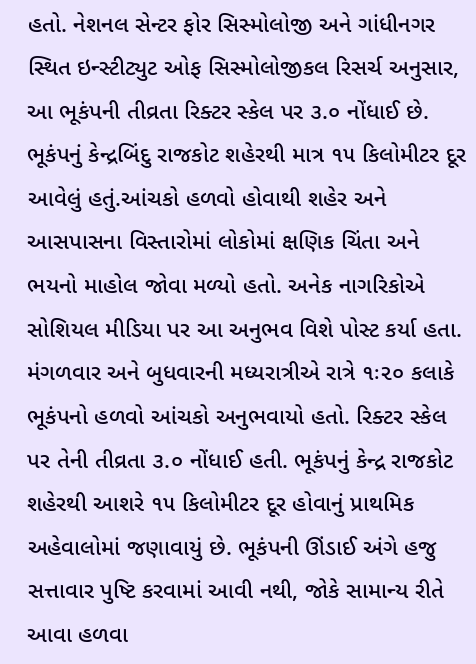હતો. નેશનલ સેન્ટર ફોર સિસ્મોલોજી અને ગાંધીનગર સ્થિત ઇન્સ્ટીટ્યુટ ઓફ સિસ્મોલોજીકલ રિસર્ચ અનુસાર, આ ભૂકંપની તીવ્રતા રિક્ટર સ્કેલ પર ૩.૦ નોંધાઈ છે.
ભૂકંપનું કેન્દ્રબિંદુ રાજકોટ શહેરથી માત્ર ૧૫ કિલોમીટર દૂર આવેલું હતું.આંચકો હળવો હોવાથી શહેર અને આસપાસના વિસ્તારોમાં લોકોમાં ક્ષણિક ચિંતા અને ભયનો માહોલ જોવા મળ્યો હતો. અનેક નાગરિકોએ સોશિયલ મીડિયા પર આ અનુભવ વિશે પોસ્ટ કર્યા હતા. મંગળવાર અને બુધવારની મધ્યરાત્રીએ રાત્રે ૧ઃ૨૦ કલાકે ભૂકંપનો હળવો આંચકો અનુભવાયો હતો. રિક્ટર સ્કેલ પર તેની તીવ્રતા ૩.૦ નોંધાઈ હતી. ભૂકંપનું કેન્દ્ર રાજકોટ શહેરથી આશરે ૧૫ કિલોમીટર દૂર હોવાનું પ્રાથમિક અહેવાલોમાં જણાવાયું છે. ભૂકંપની ઊંડાઈ અંગે હજુ સત્તાવાર પુષ્ટિ કરવામાં આવી નથી, જોકે સામાન્ય રીતે આવા હળવા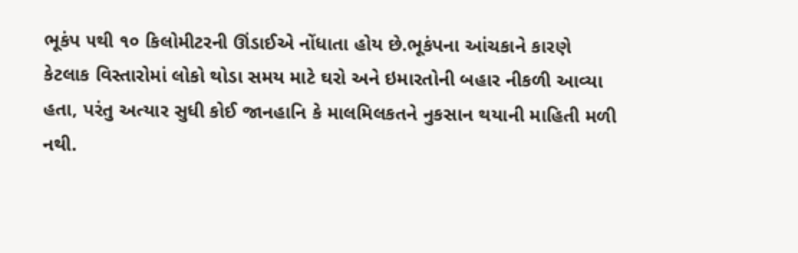ભૂકંપ ૫થી ૧૦ કિલોમીટરની ઊંડાઈએ નોંધાતા હોય છે.ભૂકંપના આંચકાને કારણે કેટલાક વિસ્તારોમાં લોકો થોડા સમય માટે ઘરો અને ઇમારતોની બહાર નીકળી આવ્યા હતા, પરંતુ અત્યાર સુધી કોઈ જાનહાનિ કે માલમિલકતને નુકસાન થયાની માહિતી મળી નથી.